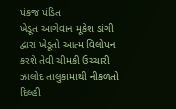પંકજ પંડિત
ખેડૂત આગેવાન મૂકેશ ડાંગી દ્વારા ખેડૂતો આત્મ વિલોપન કરશે તેવી ચીમકી ઉચ્ચારી ઝાલોદ તાલુકામાથી નીકળતો દિલ્હી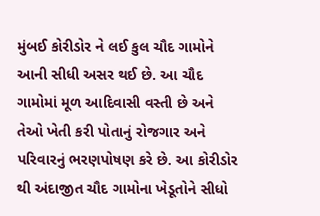મુંબઈ કોરીડોર ને લઈ કુલ ચૌદ ગામોને આની સીધી અસર થઈ છે. આ ચૌદ ગામોમાં મૂળ આદિવાસી વસ્તી છે અને તેઓ ખેતી કરી પોતાનું રોજગાર અને પરિવારનું ભરણપોષણ કરે છે. આ કોરીડોર થી અંદાજીત ચૌદ ગામોના ખેડૂતોને સીધો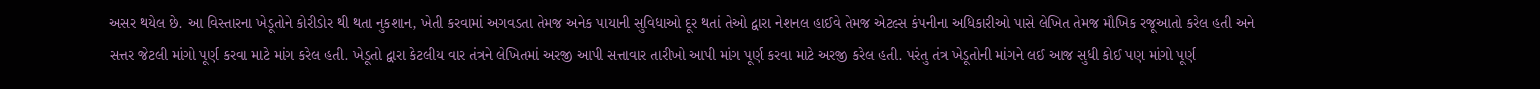અસર થયેલ છે. આ વિસ્તારના ખેડૂતોને કોરીડોર થી થતા નુકશાન, ખેતી કરવામાં અગવડતા તેમજ અનેક પાયાની સુવિધાઓ દૂર થતાં તેઓ દ્વારા નેશનલ હાઈવે તેમજ એટલ્સ કંપનીના અધિકારીઓ પાસે લેખિત તેમજ મૌખિક રજૂઆતો કરેલ હતી અને સત્તર જેટલી માંગો પૂર્ણ કરવા માટે માંગ કરેલ હતી. ખેડૂતો દ્વારા કેટલીય વાર તંત્રને લેખિતમાં અરજી આપી સત્તાવાર તારીખો આપી માંગ પૂર્ણ કરવા માટે અરજી કરેલ હતી. પરંતુ તંત્ર ખેડૂતોની માંગને લઈ આજ સુધી કોઈ પણ માંગો પૂર્ણ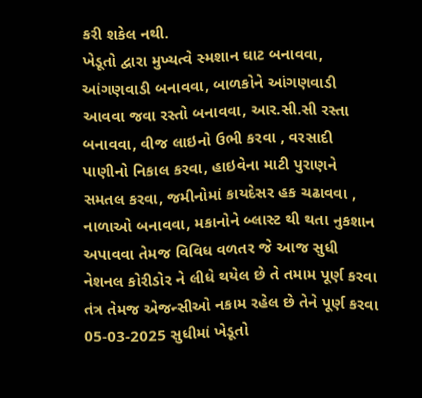કરી શકેલ નથી.
ખેડૂતો દ્વારા મુખ્યત્વે સ્મશાન ઘાટ બનાવવા, આંગણવાડી બનાવવા, બાળકોને આંગણવાડી આવવા જવા રસ્તો બનાવવા, આર.સી.સી રસ્તા બનાવવા, વીજ લાઇનો ઉભી કરવા , વરસાદી પાણીનો નિકાલ કરવા, હાઇવેના માટી પુરાણને સમતલ કરવા, જમીનોમાં કાયદેસર હક ચઢાવવા , નાળાઓ બનાવવા, મકાનોને બ્લાસ્ટ થી થતા નુકશાન અપાવવા તેમજ વિવિધ વળતર જે આજ સુધી નેશનલ કોરીડોર ને લીધે થયેલ છે તે તમામ પૂર્ણ કરવા તંત્ર તેમજ એજન્સીઓ નકામ રહેલ છે તેને પૂર્ણ કરવા 05-03-2025 સુધીમાં ખેડૂતો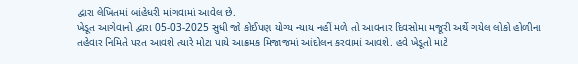દ્વારા લેખિતમાં બાંહેધરી માંગવામાં આવેલ છે.
ખેડૂત આગેવાનો દ્વારા 05-03-2025 સુધી જો કોઈપણ યોગ્ય ન્યાય નહીં મળે તો આવનાર દિવસોમા મજૂરી અર્થે ગયેલ લોકો હોળીના તહેવાર નિમિતે પરત આવશે ત્યારે મોટા પાયે આક્રમક મિજાજમાં આંદોલન કરવામાં આવશે. હવે ખેડૂતો માટે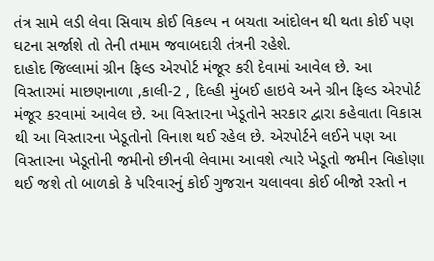તંત્ર સામે લડી લેવા સિવાય કોઈ વિકલ્પ ન બચતા આંદોલન થી થતા કોઈ પણ ઘટના સર્જાશે તો તેની તમામ જવાબદારી તંત્રની રહેશે.
દાહોદ જિલ્લામાં ગ્રીન ફિલ્ડ એરપોર્ટ મંજૂર કરી દેવામાં આવેલ છે. આ વિસ્તારમાં માછણનાળા ,કાલી-2 , દિલ્હી મુંબઈ હાઇવે અને ગ્રીન ફિલ્ડ એરપોર્ટ મંજૂર કરવામાં આવેલ છે. આ વિસ્તારના ખેડૂતોને સરકાર દ્વારા કહેવાતા વિકાસ થી આ વિસ્તારના ખેડૂતોનો વિનાશ થઈ રહેલ છે. એરપોર્ટને લઈને પણ આ વિસ્તારના ખેડૂતોની જમીનો છીનવી લેવામા આવશે ત્યારે ખેડૂતો જમીન વિહોણા થઈ જશે તો બાળકો કે પરિવારનું કોઈ ગુજરાન ચલાવવા કોઈ બીજો રસ્તો ન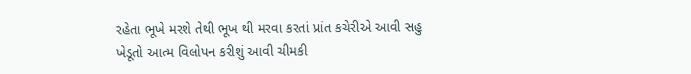રહેતા ભૂખે મરશે તેથી ભૂખ થી મરવા કરતાં પ્રાંત કચેરીએ આવી સહુ ખેડૂતો આત્મ વિલોપન કરીશું આવી ચીમકી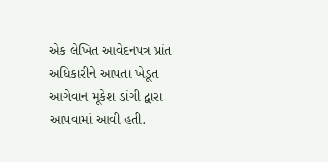એક લેખિત આવેદનપત્ર પ્રાંત અધિકારીને આપતા ખેડૂત આગેવાન મૂકેશ ડાંગી દ્વારા આપવામાં આવી હતી.